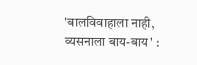'बालविवाहाला नाही, व्यसनाला बाय-बाय' :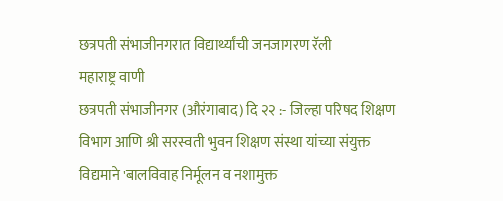छत्रपती संभाजीनगरात विद्यार्थ्यांची जनजागरण रॅली
महाराष्ट्र वाणी
छत्रपती संभाजीनगर (औरंगाबाद) दि २२ :- जिल्हा परिषद शिक्षण विभाग आणि श्री सरस्वती भुवन शिक्षण संस्था यांच्या संयुक्त विद्यमाने 'बालविवाह निर्मूलन व नशामुक्त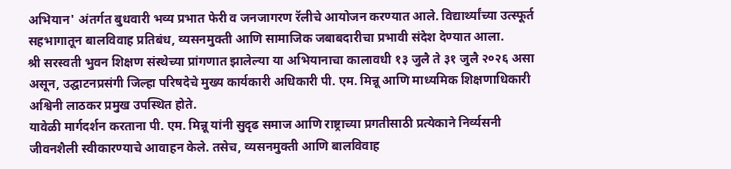अभियान' अंतर्गत बुधवारी भव्य प्रभात फेरी व जनजागरण रॅलीचे आयोजन करण्यात आले. विद्यार्थ्यांच्या उत्स्फूर्त सहभागातून बालविवाह प्रतिबंध, व्यसनमुक्ती आणि सामाजिक जबाबदारीचा प्रभावी संदेश देण्यात आला.
श्री सरस्वती भुवन शिक्षण संस्थेच्या प्रांगणात झालेल्या या अभियानाचा कालावधी १३ जुलै ते ३१ जुलै २०२६ असा असून, उद्घाटनप्रसंगी जिल्हा परिषदेचे मुख्य कार्यकारी अधिकारी पी. एम. मिन्नू आणि माध्यमिक शिक्षणाधिकारी अश्विनी लाठकर प्रमुख उपस्थित होते.
यावेळी मार्गदर्शन करताना पी. एम. मिन्नू यांनी सुदृढ समाज आणि राष्ट्राच्या प्रगतीसाठी प्रत्येकाने निर्व्यसनी जीवनशैली स्वीकारण्याचे आवाहन केले. तसेच, व्यसनमुक्ती आणि बालविवाह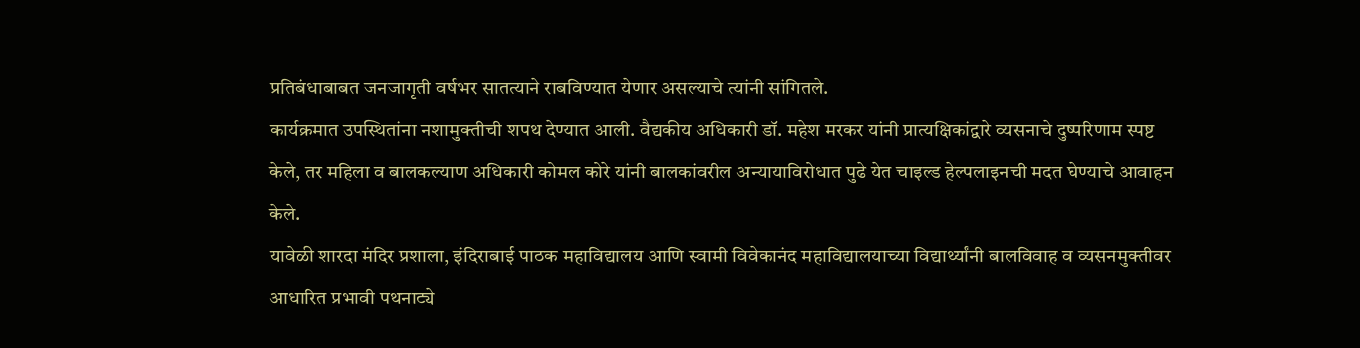प्रतिबंधाबाबत जनजागृती वर्षभर सातत्याने राबविण्यात येणार असल्याचे त्यांनी सांगितले.
कार्यक्रमात उपस्थितांना नशामुक्तीची शपथ देण्यात आली. वैद्यकीय अधिकारी डॉ. महेश मरकर यांनी प्रात्यक्षिकांद्वारे व्यसनाचे दुष्परिणाम स्पष्ट केले, तर महिला व बालकल्याण अधिकारी कोमल कोरे यांनी बालकांवरील अन्यायाविरोधात पुढे येत चाइल्ड हेल्पलाइनची मदत घेण्याचे आवाहन केले.
यावेळी शारदा मंदिर प्रशाला, इंदिराबाई पाठक महाविद्यालय आणि स्वामी विवेकानंद महाविद्यालयाच्या विद्यार्थ्यांनी बालविवाह व व्यसनमुक्तीवर आधारित प्रभावी पथनाट्ये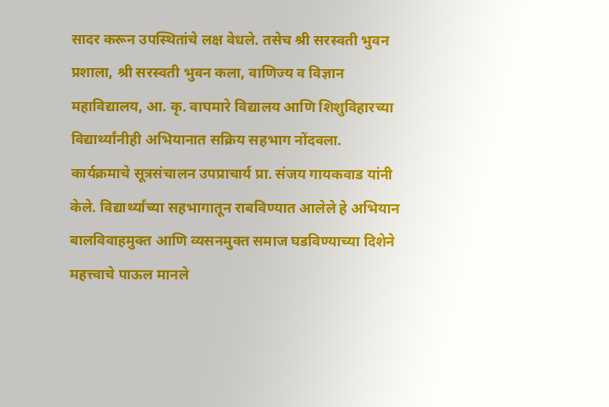सादर करून उपस्थितांचे लक्ष वेधले. तसेच श्री सरस्वती भुवन प्रशाला, श्री सरस्वती भुवन कला, वाणिज्य व विज्ञान महाविद्यालय, आ. कृ. वाघमारे विद्यालय आणि शिशुविहारच्या विद्यार्थ्यांनीही अभियानात सक्रिय सहभाग नोंदवला.
कार्यक्रमाचे सूत्रसंचालन उपप्राचार्य प्रा. संजय गायकवाड यांनी केले. विद्यार्थ्यांच्या सहभागातून राबविण्यात आलेले हे अभियान बालविवाहमुक्त आणि व्यसनमुक्त समाज घडविण्याच्या दिशेने महत्त्वाचे पाऊल मानले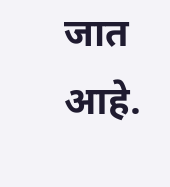जात आहे.